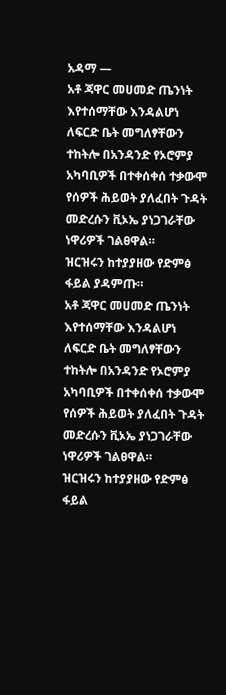አዳማ —
አቶ ጃዋር መሀመድ ጤንነት እየተሰማቸው እንዳልሆነ ለፍርድ ቤት መግለፃቸውን ተከትሎ በአንዳንድ የኦሮምያ አካባቢዎች በተቀሰቀሰ ተቃውሞ የሰዎች ሕይወት ያለፈበት ጉዳት መድረሱን ቪኦኤ ያነጋገራቸው ነዋሪዎች ገልፀዋል።
ዝርዝሩን ከተያያዘው የድምፅ ፋይል ያዳምጡ።
አቶ ጃዋር መሀመድ ጤንነት እየተሰማቸው እንዳልሆነ ለፍርድ ቤት መግለፃቸውን ተከትሎ በአንዳንድ የኦሮምያ አካባቢዎች በተቀሰቀሰ ተቃውሞ የሰዎች ሕይወት ያለፈበት ጉዳት መድረሱን ቪኦኤ ያነጋገራቸው ነዋሪዎች ገልፀዋል።
ዝርዝሩን ከተያያዘው የድምፅ ፋይል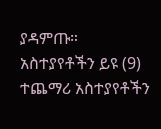ያዳምጡ።
አስተያየቶችን ይዩ (9)
ተጨማሪ አስተያየቶችን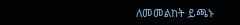ለመመልከት ይጫኑ